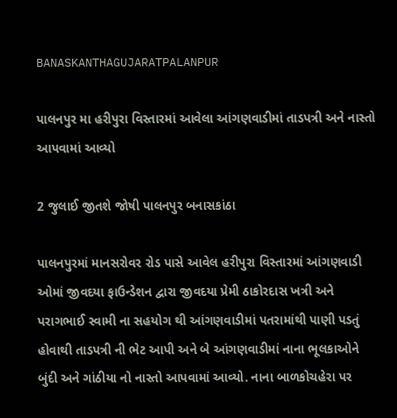BANASKANTHAGUJARATPALANPUR

પાલનપુર મા હરીપુરા વિસ્તારમાં આવેલા આંગણવાડીમાં તાડપત્રી અને નાસ્તો આપવામાં આવ્યો

2 જુલાઈ જીતશે જોષી પાલનપુર બનાસકાંઠા

પાલનપુરમાં માનસરોવર રોડ પાસે આવેલ હરીપુરા વિસ્તારમાં આંગણવાડી ઓમાં જીવદયા ફાઉન્ડેશન દ્વારા જીવદયા પ્રેમી ઠાકોરદાસ ખત્રી અને પરાગભાઈ સ્વામી ના સહયોગ થી આંગણવાડીમાં પતરામાંથી પાણી પડતું હોવાથી તાડપત્રી ની ભેટ આપી અને બે આંગણવાડીમાં નાના ભૂલકાઓને બુંદી અને ગાંઠીયા નો નાસ્તો આપવામાં આવ્યો. નાના બાળકોચહેરા પર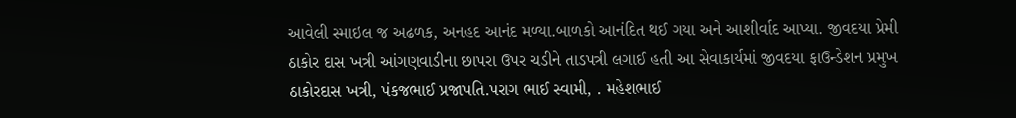આવેલી સ્માઇલ જ અઢળક, અનહદ આનંદ મળ્યા.બાળકો આનંદિત થઈ ગયા અને આશીર્વાદ આપ્યા. જીવદયા પ્રેમી ઠાકોર દાસ ખત્રી આંગણવાડીના છાપરા ઉપર ચડીને તાડપત્રી લગાઈ હતી આ સેવાકાર્યમાં જીવદયા ફાઉન્ડેશન પ્રમુખ ઠાકોરદાસ ખત્રી, પંકજભાઈ પ્રજાપતિ.પરાગ ભાઈ સ્વામી, . મહેશભાઈ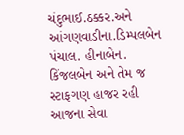ચંદુભાઈ.ઠક્કર.અને આંગણવાડીના.ડિમ્પલબેન પંચાલ. હીનાબેન. કિંજલબેન અને તેમ જ સ્ટાફગણ હાજર રહી આજના સેવા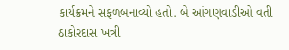કાર્યક્રમને સફળબનાવ્યો હતો. બે આંગણવાડીઓ વતી ઠાકોરદાસ ખત્રી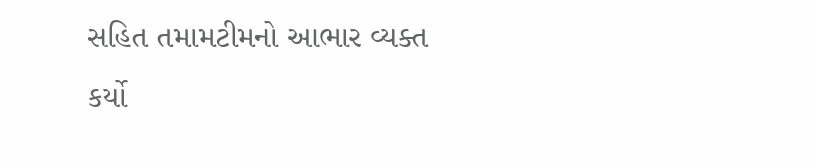સહિત તમામટીમનો આભાર વ્યક્ત કર્યો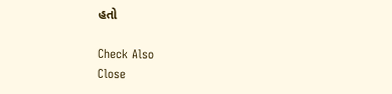હતો

Check Also
Close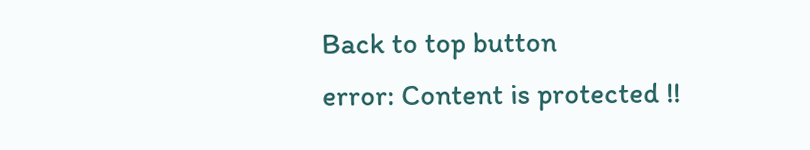Back to top button
error: Content is protected !!